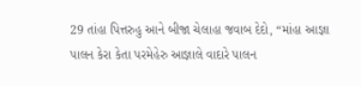29 તાંહા પિત્તરુહુ આને બીજા ચેલાહા જવાબ દેદો, “માંહા આજ્ઞા પાલન કેરા કેતા પરમેહેરુ આજ્ઞાલે વાદારે પાલન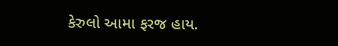કેરુલો આમા ફરજ હાય.